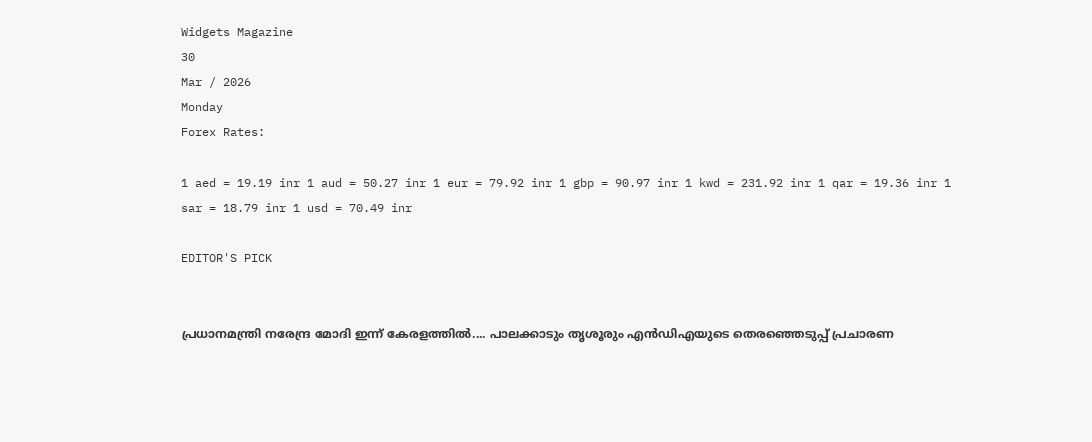Widgets Magazine
30
Mar / 2026
Monday
Forex Rates:

1 aed = 19.19 inr 1 aud = 50.27 inr 1 eur = 79.92 inr 1 gbp = 90.97 inr 1 kwd = 231.92 inr 1 qar = 19.36 inr 1 sar = 18.79 inr 1 usd = 70.49 inr

EDITOR'S PICK


പ്രധാനമന്ത്രി നരേന്ദ്ര മോദി ഇന്ന് കേരളത്തിൽ.... പാലക്കാടും തൃശൂരും എൻഡിഎയുടെ തെരഞ്ഞെടുപ്പ് പ്രചാരണ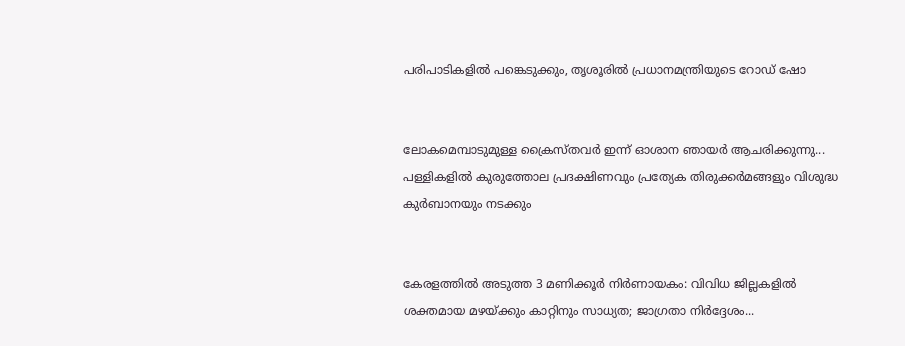പരിപാടികളിൽ പങ്കെടുക്കും, തൃശൂരിൽ പ്രധാനമന്ത്രിയുടെ റോഡ് ഷോ


ലോകമെമ്പാടുമുള്ള ക്രൈസ്തവർ ഇന്ന് ഓശാന ഞായർ ആചരിക്കുന്നു... പള്ളികളിൽ കുരുത്തോല പ്രദക്ഷിണവും പ്രത്യേക തിരുക്കർമങ്ങളും വിശുദ്ധ കുർബാനയും നടക്കും


കേരളത്തിൽ അടുത്ത 3 മണിക്കൂർ നിർണായകം: വിവിധ ജില്ലകളിൽ ശക്തമായ മഴയ്ക്കും കാറ്റിനും സാധ്യത; ജാഗ്രതാ നിർദ്ദേശം...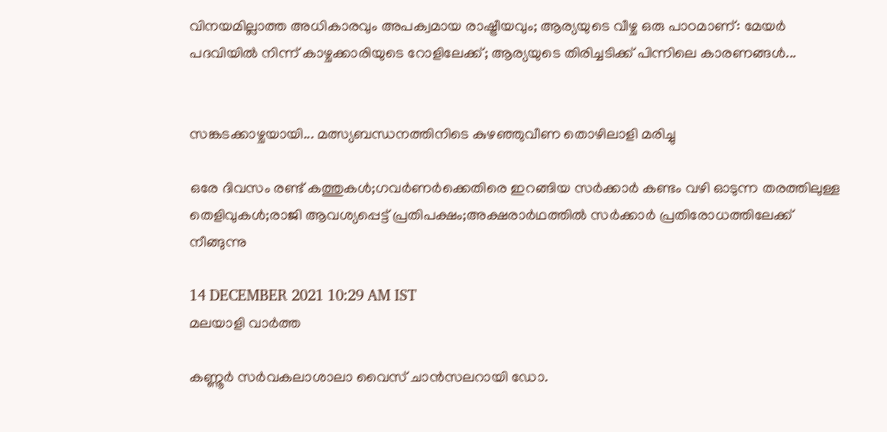വിനയമില്ലാത്ത അധികാരവും അപക്വമായ രാഷ്ട്രീയവും; ആര്യയുടെ വീഴ്ച ഒരു പാഠമാണ്: മേയർ പദവിയിൽ നിന്ന് കാഴ്ചക്കാരിയുടെ റോളിലേക്ക്; ആര്യയുടെ തിരിച്ചടിക്ക് പിന്നിലെ കാരണങ്ങൾ...


സങ്കടക്കാഴ്ചയായി... മത്സ്യബന്ധനത്തിനിടെ കുഴഞ്ഞുവീണ തൊഴിലാളി മരിച്ചു

ഒരേ ദിവസം രണ്ട് കത്തുകൾ;ഗവർണർക്കെതിരെ ഇറങ്ങിയ സർക്കാർ കണ്ടം വഴി ഓടുന്ന തരത്തിലുള്ള തെളിവുകൾ;രാജി ആവശ്യപ്പെട്ട് പ്രതിപക്ഷം;അക്ഷരാർഥത്തിൽ സർക്കാർ പ്രതിരോധത്തിലേക്ക് നീങ്ങുന്നു

14 DECEMBER 2021 10:29 AM IST
മലയാളി വാര്‍ത്ത

കണ്ണൂര്‍ സര്‍വകലാശാലാ വൈസ് ചാന്‍സലറായി ഡോ.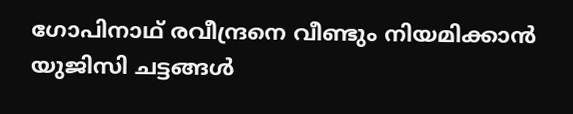ഗോപിനാഥ് രവീന്ദ്രനെ വീണ്ടും നിയമിക്കാന്‍ യുജിസി ചട്ടങ്ങള്‍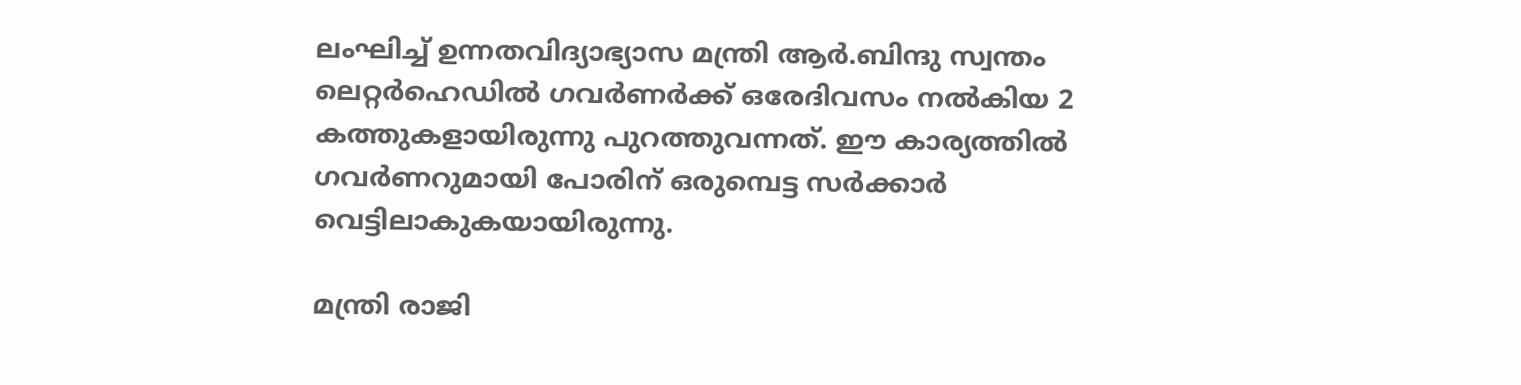ലംഘിച്ച് ഉന്നതവിദ്യാഭ്യാസ മന്ത്രി ആര്‍.ബിന്ദു സ്വന്തം ലെറ്റര്‍ഹെഡില്‍ ഗവര്‍ണര്‍ക്ക് ഒരേദിവസം നല്‍കിയ 2 കത്തുകളായിരുന്നു പുറത്തുവന്നത്. ഈ കാര്യത്തിൽ ഗവര്‍ണറുമായി പോരിന് ഒരുമ്പെട്ട സര്‍ക്കാര്‍ വെട്ടിലാകുകയായിരുന്നു.

മന്ത്രി രാജി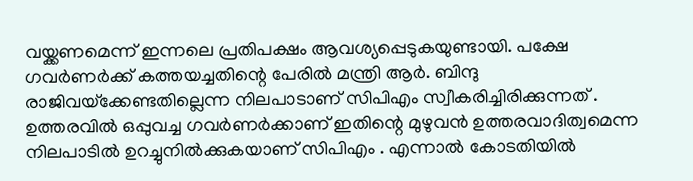വയ്ക്കണമെന്ന് ഇന്നലെ പ്രതിപക്ഷം ആവശ്യപ്പെടുകയുണ്ടായി. പക്ഷേ ഗവര്‍ണര്‍ക്ക് കത്തയച്ചതിന്റെ പേരില്‍ മന്ത്രി ആര്‍. ബിന്ദു രാജിവയ്‌ക്കേണ്ടതില്ലെന്ന നിലപാടാണ് സിപിഎം സ്വീകരിച്ചിരിക്കുന്നത് . ഉത്തരവില്‍ ഒപ്പുവച്ച ഗവര്‍ണര്‍ക്കാണ് ഇതിന്റെ മുഴുവൻ ഉത്തരവാദിത്വമെന്ന നിലപാടിൽ ഉറച്ചുനിൽക്കുകയാണ് സിപിഎം . എന്നാല്‍ കോടതിയില്‍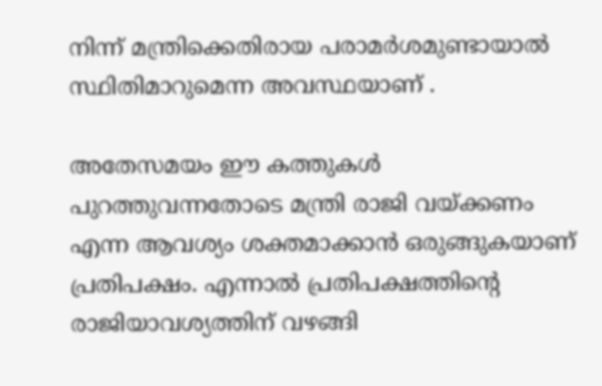നിന്ന് മന്ത്രിക്കെതിരായ പരാമര്‍ശമുണ്ടായാല്‍ സ്ഥിതിമാറുമെന്ന അവസ്ഥയാണ് .

അതേസമയം ഈ കത്തുകൾ പുറത്തുവന്നതോടെ മന്ത്രി രാജി വയ്ക്കണം എന്ന ആവശ്യം ശക്തമാക്കാൻ ഒരുങ്ങുകയാണ് പ്രതിപക്ഷം. എന്നാൽ പ്രതിപക്ഷത്തിന്റെ രാജിയാവശ്യത്തിന് വഴങ്ങി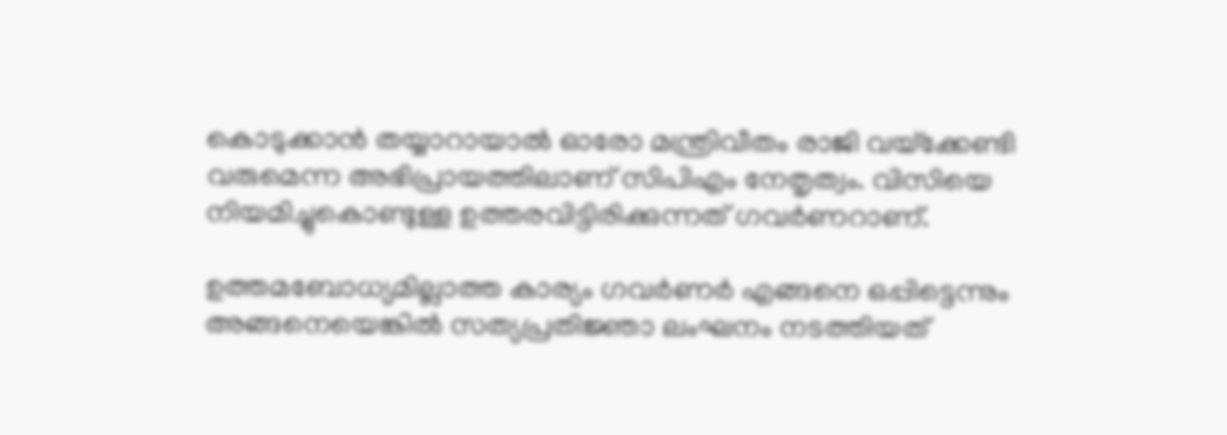കൊടുക്കാൻ തയ്യാറായാൽ ഓരോ മന്ത്രിവീതം രാജി വയ്‌ക്കേണ്ടി വരുമെന്ന അഭിപ്രായത്തിലാണ് സിപിഎം നേതൃത്വം. വിസിയെ നിയമിച്ചുകൊണ്ടുള്ള ഉത്തരവിട്ടിരിക്കുന്നത് ഗവര്‍ണറാണ്.

ഉത്തമബോധ്യമില്ലാത്ത കാര്യം ഗവര്‍ണര്‍ എങ്ങനെ ഒപ്പിട്ടെന്നും അങ്ങനെയെങ്കില്‍ സത്യപ്രതിജ്ഞാ ലംഘനം നടത്തിയത്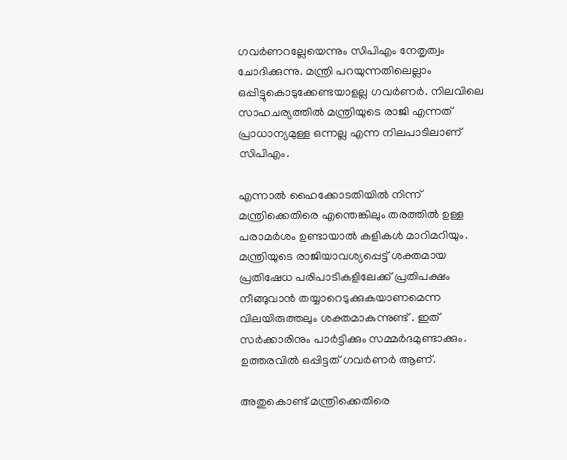ഗവര്‍ണറല്ലേയെന്നും സിപിഎം നേതൃത്വം ചോദിക്കുന്നു. മന്ത്രി പറയുന്നതിലെല്ലാം ഒപ്പിട്ടുകൊടുക്കേണ്ടയാളല്ല ഗവര്‍ണര്‍. നിലവിലെ സാഹചര്യത്തില്‍ മന്ത്രിയുടെ രാജി എന്നത് പ്രാധാന്യമുള്ള ഒന്നല്ല എന്ന നിലപാടിലാണ് സിപിഎം.

എന്നാല്‍ ഹൈക്കോടതിയില്‍ നിന്ന് മന്ത്രിക്കെതിരെ എന്തെങ്കിലും തരത്തിൽ ഉള്ള പരാമർശം ഉണ്ടായാൽ കളികൾ മാറിമറിയും. മന്ത്രിയുടെ രാജിയാവശ്യപ്പെട്ട് ശക്തമായ പ്രതിഷേധ പരിപാടികളിലേക്ക് പ്രതിപക്ഷം നീങ്ങുവാൻ തയ്യാറെടുക്കുകയാണമെന്ന വിലയിരുത്തലും ശക്തമാകുന്നുണ്ട് . ഇത് സര്‍ക്കാരിനും പാര്‍ട്ടിക്കും സമ്മര്‍ദമുണ്ടാക്കും. ഉത്തരവില്‍ ഒപ്പിട്ടത് ഗവര്‍ണര്‍ ആണ്.

അതുകൊണ്ട് മന്ത്രിക്കെതിരെ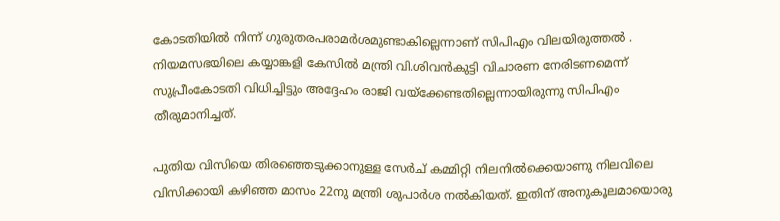കോടതിയില്‍ നിന്ന് ഗുരുതരപരാമര്‍ശമുണ്ടാകില്ലെന്നാണ് സിപിഎം വിലയിരുത്തൽ . നിയമസഭയിലെ കയ്യാങ്കളി കേസില്‍ മന്ത്രി വി.ശിവന്‍കുട്ടി വിചാരണ നേരിടണമെന്ന് സുപ്രീംകോടതി വിധിച്ചിട്ടും അദ്ദേഹം രാജി വയ്‌ക്കേണ്ടതില്ലെന്നായിരുന്നു സിപിഎം തീരുമാനിച്ചത്.

പുതിയ വിസിയെ തിരഞ്ഞെടുക്കാനുള്ള സേര്‍ച് കമ്മിറ്റി നിലനില്‍ക്കെയാണു നിലവിലെ വിസിക്കായി കഴിഞ്ഞ മാസം 22നു മന്ത്രി ശുപാര്‍ശ നല്‍കിയത്. ഇതിന് അനുകൂലമായൊരു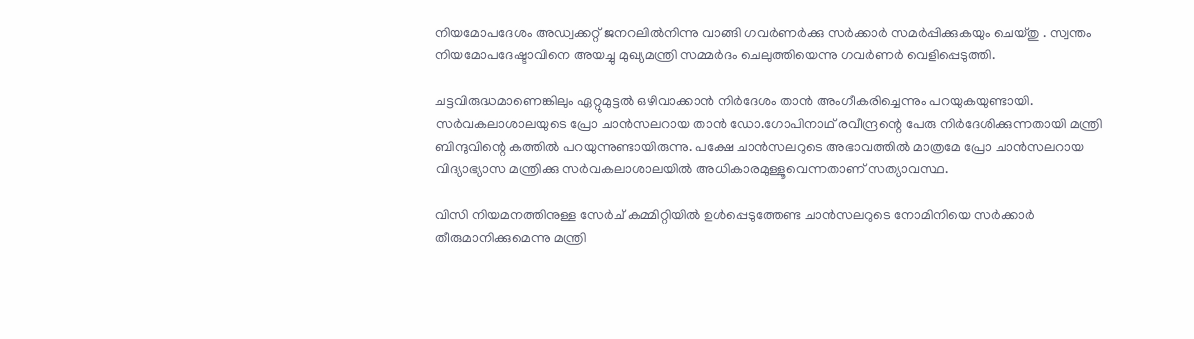നിയമോപദേശം അഡ്വക്കറ്റ് ജനറലില്‍നിന്നു വാങ്ങി ഗവര്‍ണര്‍ക്കു സര്‍ക്കാര്‍ സമര്‍പ്പിക്കുകയും ചെയ്തു . സ്വന്തം നിയമോപദേഷ്ടാവിനെ അയച്ചു മുഖ്യമന്ത്രി സമ്മര്‍ദം ചെലുത്തിയെന്നു ഗവര്‍ണര്‍ വെളിപ്പെടുത്തി.

ചട്ടവിരുദ്ധമാണെങ്കിലും ഏറ്റുമുട്ടല്‍ ഒഴിവാക്കാന്‍ നിര്‍ദേശം താന്‍ അംഗീകരിച്ചെന്നും പറയുകയുണ്ടായി. സര്‍വകലാശാലയുടെ പ്രോ ചാന്‍സലറായ താന്‍ ഡോ.ഗോപിനാഥ് രവീന്ദ്രന്റെ പേരു നിര്‍ദേശിക്കുന്നതായി മന്ത്രി ബിന്ദുവിന്റെ കത്തില്‍ പറയുന്നുണ്ടായിരുന്നു. പക്ഷേ ചാന്‍സലറുടെ അഭാവത്തില്‍ മാത്രമേ പ്രോ ചാന്‍സലറായ വിദ്യാഭ്യാസ മന്ത്രിക്കു സര്‍വകലാശാലയില്‍ അധികാരമുള്ളൂവെന്നതാണ് സത്യാവസ്ഥ.

വിസി നിയമനത്തിനുള്ള സേര്‍ച് കമ്മിറ്റിയില്‍ ഉള്‍പ്പെടുത്തേണ്ട ചാന്‍സലറുടെ നോമിനിയെ സര്‍ക്കാര്‍ തീരുമാനിക്കുമെന്നു മന്ത്രി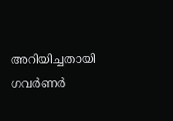അറിയിച്ചതായി ഗവര്‍ണര്‍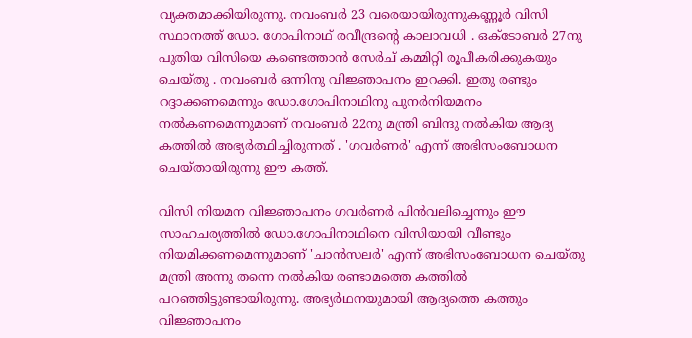വ്യക്തമാക്കിയിരുന്നു. നവംബര്‍ 23 വരെയായിരുന്നുകണ്ണൂര്‍ വിസി സ്ഥാനത്ത് ഡോ. ഗോപിനാഥ് രവീന്ദ്രന്റെ കാലാവധി . ഒക്ടോബര്‍ 27നു പുതിയ വിസിയെ കണ്ടെത്താന്‍ സേര്‍ച് കമ്മിറ്റി രൂപീകരിക്കുകയും ചെയ്തു . നവംബര്‍ ഒന്നിനു വിജ്ഞാപനം ഇറക്കി. ഇതു രണ്ടും റദ്ദാക്കണമെന്നും ഡോ.ഗോപിനാഥിനു പുനര്‍നിയമനം നല്‍കണമെന്നുമാണ് നവംബര്‍ 22നു മന്ത്രി ബിന്ദു നല്‍കിയ ആദ്യ കത്തിൽ അഭ്യർത്ഥിച്ചിരുന്നത് . 'ഗവര്‍ണര്‍' എന്ന് അഭിസംബോധന ചെയ്തായിരുന്നു ഈ കത്ത്.

വിസി നിയമന വിജ്ഞാപനം ഗവര്‍ണര്‍ പിന്‍വലിച്ചെന്നും ഈ സാഹചര്യത്തില്‍ ഡോ.ഗോപിനാഥിനെ വിസിയായി വീണ്ടും നിയമിക്കണമെന്നുമാണ് 'ചാന്‍സലര്‍' എന്ന് അഭിസംബോധന ചെയ്തു മന്ത്രി അന്നു തന്നെ നല്‍കിയ രണ്ടാമത്തെ കത്തില്‍ പറഞ്ഞിട്ടുണ്ടായിരുന്നു. അഭ്യര്‍ഥനയുമായി ആദ്യത്തെ കത്തും വിജ്ഞാപനം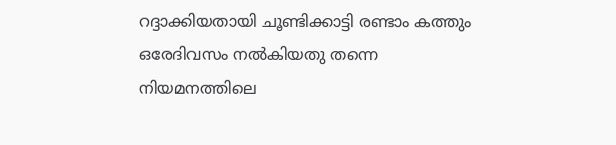റദ്ദാക്കിയതായി ചൂണ്ടിക്കാട്ടി രണ്ടാം കത്തും ഒരേദിവസം നല്‍കിയതു തന്നെ നിയമനത്തിലെ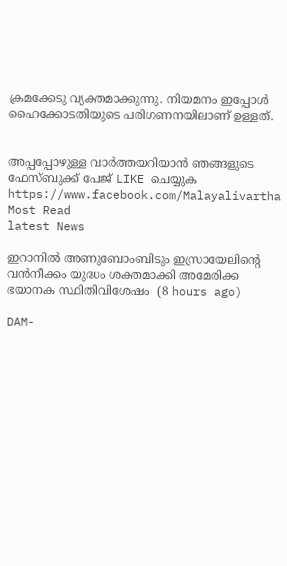ക്രമക്കേടു വ്യക്തമാക്കുന്നു. നിയമനം ഇപ്പോള്‍ ഹൈക്കോടതിയുടെ പരിഗണനയിലാണ് ഉള്ളത്.


അപ്പപ്പോഴുള്ള വാര്‍ത്തയറിയാന്‍ ഞങ്ങളുടെ ഫേസ്‌ബുക്ക്‌ പേജ് LIKE ചെയ്യുക
https://www.facebook.com/Malayalivartha
Most Read
latest News

ഇറാനില്‍ അണുബോംബിടും ഇസ്രായേലിന്റെ വന്‍നീക്കം യുദ്ധം ശക്തമാക്കി അമേരിക്ക ഭയാനക സ്ഥിതിവിശേഷം  (8 hours ago)

DAM-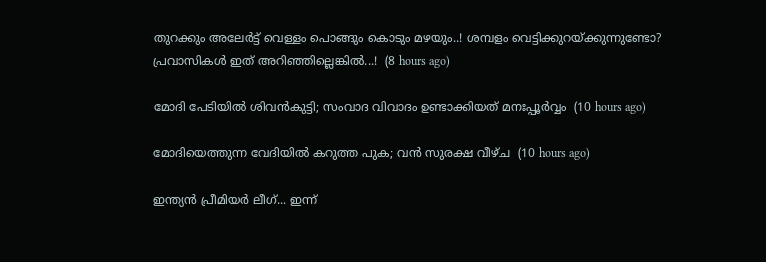തുറക്കും അലേർട്ട് വെള്ളം പൊങ്ങും കൊടും മഴയും..! ശമ്പളം വെട്ടിക്കുറയ്ക്കുന്നുണ്ടോ? പ്രവാസികൾ ഇത് അറിഞ്ഞില്ലെങ്കിൽ...!  (8 hours ago)

മോദി പേടിയിൽ ശിവൻകുട്ടി; സംവാദ വിവാദം ഉണ്ടാക്കിയത് മനഃപ്പൂർവ്വം  (10 hours ago)

മോദിയെത്തുന്ന വേദിയിൽ കറുത്ത പുക; വൻ സുരക്ഷ വീഴ്ച  (10 hours ago)

ഇന്ത്യൻ പ്രീമിയർ ലീഗ്... ഇന്ന്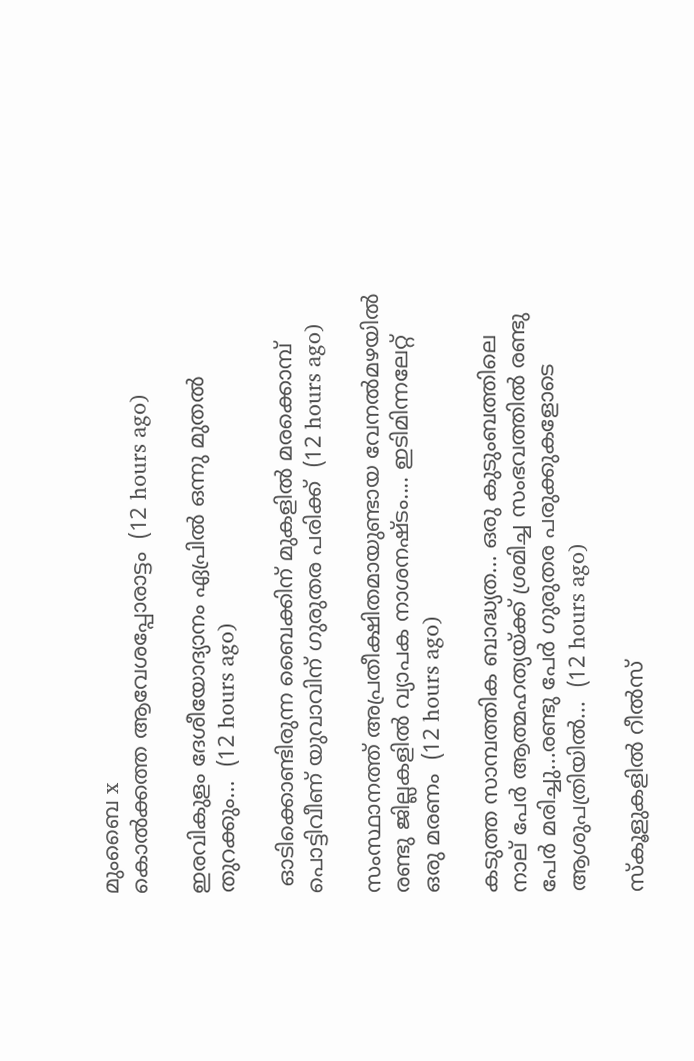മുംബൈ x
കൊൽക്കത്ത ആവേശപ്പോരാട്ടം  (12 hours ago)

ഇരവികുളം ദേശീയോദ്യാനം ഏപ്രിൽ ഒന്നു മുതൽ തുറക്കും...  (12 hours ago)

 ഓടിക്കൊണ്ടിരുന്ന ബൈക്കിന് മുകളില്‍ മരക്കൊമ്പ് പൊട്ടിവീണ് യുവാവിന് ഗുരുതര പരിക്ക്  (12 hours ago)

സംസ്ഥാനത്ത് അപ്രതീക്ഷിതമായുണ്ടായ വേനൽമഴയിൽ രണ്ടു ജില്ലകളിൽ വ്യാപക നാശനഷ്ടം.... ഇടിമിന്നലേറ്റ് ഒരു മരണം  (12 hours ago)

കടുത്ത സാമ്പത്തിക ബാദ്ധ്യത... ഒരു കുടുംബത്തിലെ നാല് പേർ ആത്മഹത്യയ്ക്ക് ശ്രമിച്ച സംഭവത്തിൽ രണ്ടു പേർ മരിച്ചു...രണ്ടു പേർ ഗുരുതര പരുക്കുകളോടെ ആശുപത്രിയിൽ...  (12 hours ago)

സ്‌കൂളുകളിൽ റീൽസ്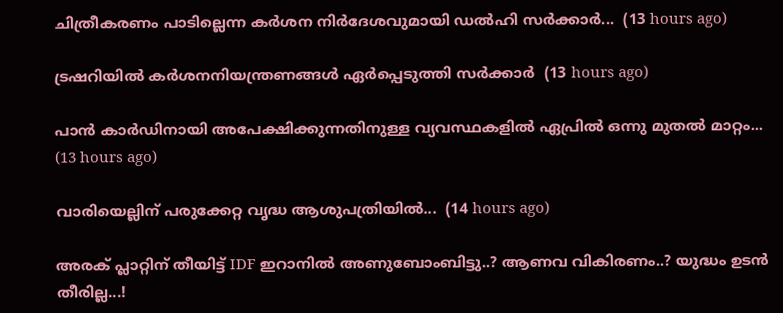ചിത്രീകരണം പാടില്ലെന്ന കർശന നിർദേശവുമായി ഡൽഹി സർക്കാർ...  (13 hours ago)

ട്രഷറിയിൽ കർശനനിയന്ത്രണങ്ങൾ ഏർപ്പെടുത്തി സർക്കാർ  (13 hours ago)

പാൻ കാർഡിനായി അപേക്ഷിക്കുന്നതിനുള്ള വ്യവസ്ഥകളിൽ ഏപ്രിൽ ഒന്നു മുതൽ മാറ്റം...  (13 hours ago)

വാരിയെല്ലിന് പരുക്കേറ്റ വൃദ്ധ ആശുപത്രിയിൽ...  (14 hours ago)

അരക് പ്ലാറ്റിന് തീയിട്ട് IDF ഇറാനിൽ അണുബോംബിട്ടു..? ആണവ വികിരണം..? യുദ്ധം ഉടൻ തീരില്ല...!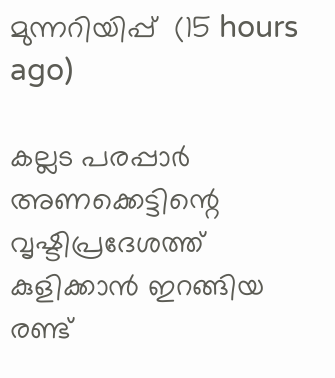മുന്നറിയിപ്പ്  (15 hours ago)

കല്ലട പരപ്പാർ അണക്കെട്ടിന്റെ വൃഷ്ടിപ്രദേശത്ത് കുളിക്കാൻ ഇറങ്ങിയ രണ്ട്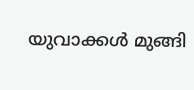യുവാക്കൾ മുങ്ങി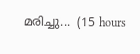മരിച്ചു...  (15 hours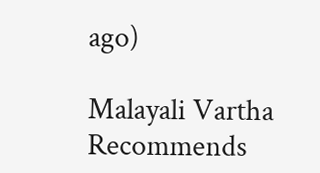ago)

Malayali Vartha Recommends